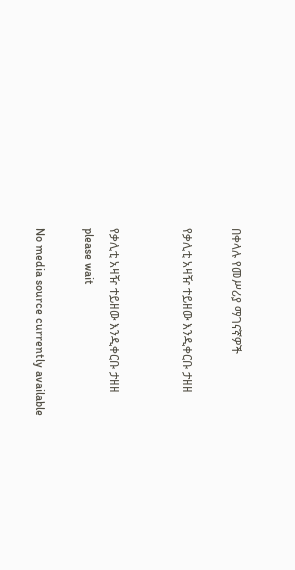በቀላሉ የመሥሪያ ማገናኛዎች

የቃሊቲ አዛዥ ተይዘው እንዲቀርቡ ታዘዘ


የቃሊቲ አዛዥ ተይዘው እንዲቀርቡ ታዘዘ
please wait

No media source currently available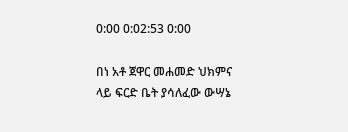0:00 0:02:53 0:00

በነ አቶ ጀዋር መሐመድ ህክምና ላይ ፍርድ ቤት ያሳለፈው ውሣኔ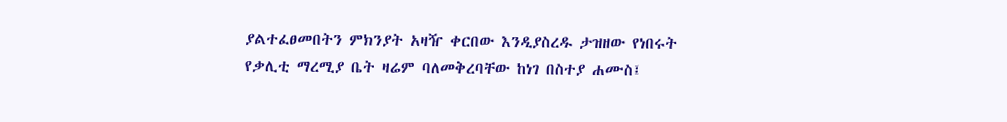ያልተፈፀመበትን ምክንያት አዛዥ ቀርበው እንዲያስረዱ ታዝዘው የነበሩት የቃሊቲ ማረሚያ ቤት ዛሬም ባለመቅረባቸው ከነገ በስተያ ሐሙስ፤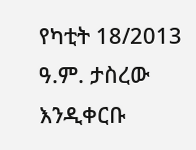የካቲት 18/2013 ዓ.ም. ታስረው እንዲቀርቡ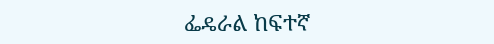ፌዴራል ከፍተኛ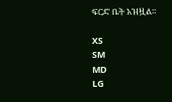ፍርድ ቤት አዝዟል።

XS
SM
MD
LG